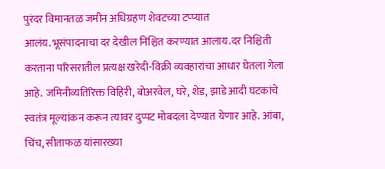पुरंदर विमानतळ जमीन अधिग्रहण शेवटच्या टप्प्यात आलंय.भूसंपादनाचा दर देखील निश्चित करण्यात आलाय.दर निश्चिती करताना परिसरातील प्रत्यक्ष खरेदी-विक्री व्यवहारांचा आधार घेतला गेला आहे. जमिनीव्यतिरिक्त विहिरी, बोअरवेल, घरे, शेड, झाडे आदी घटकांचे स्वतंत्र मूल्यांकन करून त्यावर दुप्पट मोबदला देण्यात येणार आहे. आंबा, चिंच, सीताफळ यांसारख्या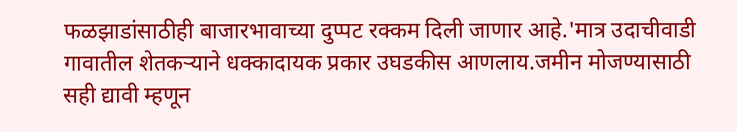फळझाडांसाठीही बाजारभावाच्या दुप्पट रक्कम दिली जाणार आहे.'मात्र उदाचीवाडी गावातील शेतकऱ्याने धक्कादायक प्रकार उघडकीस आणलाय.जमीन मोजण्यासाठी सही द्यावी म्हणून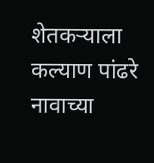शेतकऱ्याला कल्याण पांढरे नावाच्या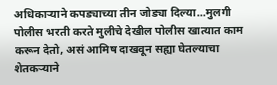अधिकाऱ्याने कपड्याच्या तीन जोड्या दिल्या...मुलगी पोलीस भरती करते मुलीचे देखील पोलीस खात्यात काम करून देतो, असं आमिष दाखवून सह्या घेतल्याचा शेतकऱ्याने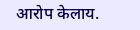आरोप केलाय.